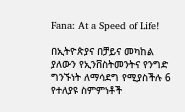Fana: At a Speed of Life!

በኢትዮጵያና በቻይና መካከል ያለውን የኢንቨስትመንትና የንግድ ግንኙነት ለማሳደግ የሚያስችሉ 6 የተለያዩ ስምምነቶች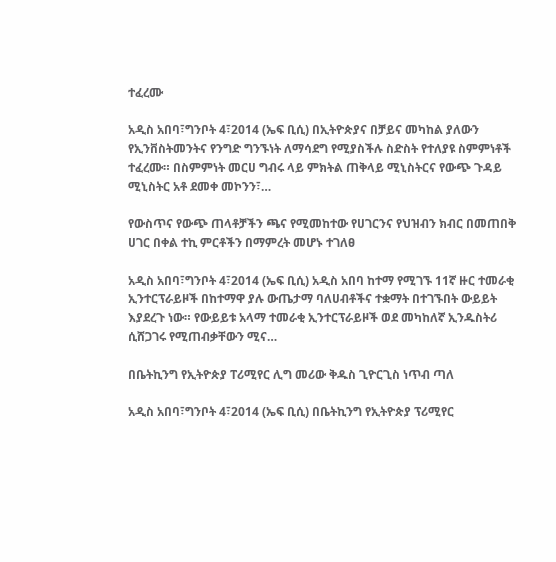ተፈረሙ

አዲስ አበባ፣ግንቦት 4፣2014 (ኤፍ ቢሲ) በኢትዮጵያና በቻይና መካከል ያለውን የኢንቨስትመንትና የንግድ ግንኙነት ለማሳደግ የሚያስችሉ ስድስት የተለያዩ ስምምነቶች ተፈረሙ። በስምምነት መርሀ ግብሩ ላይ ምክትል ጠቅላይ ሚኒስትርና የውጭ ጉዳይ ሚኒስትር አቶ ደመቀ መኮንን፣…

የውስጥና የውጭ ጠላቶቻችን ጫና የሚመከተው የሀገርንና የህዝብን ክብር በመጠበቅ ሀገር በቀል ተኪ ምርቶችን በማምረት መሆኑ ተገለፀ

አዲስ አበባ፣ግንቦት 4፣2014 (ኤፍ ቢሲ) አዲስ አበባ ከተማ የሚገኙ 11ኛ ዙር ተመራቂ ኢንተርፕራይዞች በከተማዋ ያሉ ውጤታማ ባለሀብቶችና ተቋማት በተገኙበት ውይይት እያደረጉ ነው። የውይይቱ አላማ ተመራቂ ኢንተርፕራይዞች ወደ መካከለኛ ኢንዱስትሪ ሲሸጋገሩ የሚጠብቃቸውን ሚና…

በቤትኪንግ የኢትዮጵያ ፐሪሚየር ሊግ መሪው ቅዱስ ጊዮርጊስ ነጥብ ጣለ

አዲስ አበባ፣ግንቦት 4፣2014 (ኤፍ ቢሲ) በቤትኪንግ የኢትዮጵያ ፕሪሚየር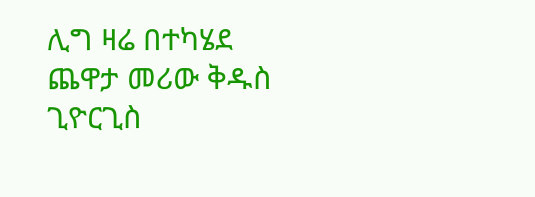ሊግ ዛሬ በተካሄደ ጨዋታ መሪው ቅዱስ ጊዮርጊስ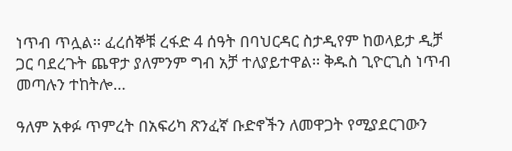ነጥብ ጥሏል፡፡ ፈረሰኞቹ ረፋድ 4 ሰዓት በባህርዳር ስታዲየም ከወላይታ ዲቻ ጋር ባደረጉት ጨዋታ ያለምንም ግብ አቻ ተለያይተዋል፡፡ ቅዱስ ጊዮርጊስ ነጥብ መጣሉን ተከትሎ…

ዓለም አቀፉ ጥምረት በአፍሪካ ጽንፈኛ ቡድኖችን ለመዋጋት የሚያደርገውን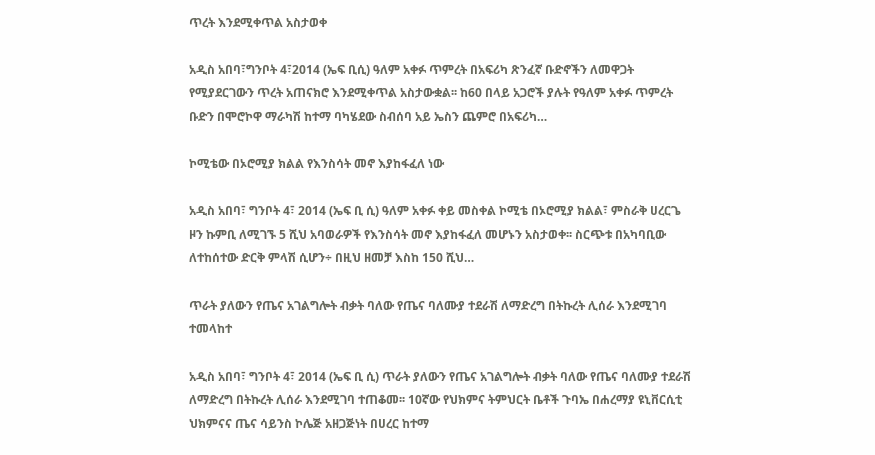ጥረት እንደሚቀጥል አስታወቀ

አዲስ አበባ፣ግንቦት 4፣2014 (ኤፍ ቢሲ) ዓለም አቀፉ ጥምረት በአፍሪካ ጽንፈኛ ቡድኖችን ለመዋጋት የሚያደርገውን ጥረት አጠናክሮ እንደሚቀጥል አስታውቋል፡፡ ከ60 በላይ አጋሮች ያሉት የዓለም አቀፉ ጥምረት ቡድን በሞሮኮዋ ማራካሽ ከተማ ባካሄደው ስብሰባ አይ ኤስን ጨምሮ በአፍሪካ…

ኮሚቴው በኦሮሚያ ክልል የእንስሳት መኖ እያከፋፈለ ነው

አዲስ አበባ፣ ግንቦት 4፣ 2014 (ኤፍ ቢ ሲ) ዓለም አቀፉ ቀይ መስቀል ኮሚቴ በኦሮሚያ ክልል፣ ምስራቅ ሀረርጌ ዞን ኩምቢ ለሚገኙ 5 ሺህ አባወራዎች የእንስሳት መኖ እያከፋፈለ መሆኑን አስታወቀ፡፡ ስርጭቱ በአካባቢው ለተከሰተው ድርቅ ምላሽ ሲሆን÷ በዚህ ዘመቻ እስከ 150 ሺህ…

ጥራት ያለውን የጤና አገልግሎት ብቃት ባለው የጤና ባለሙያ ተደራሽ ለማድረግ በትኩረት ሊሰራ እንደሚገባ ተመላከተ

አዲስ አበባ፣ ግንቦት 4፣ 2014 (ኤፍ ቢ ሲ) ጥራት ያለውን የጤና አገልግሎት ብቃት ባለው የጤና ባለሙያ ተደራሽ ለማድረግ በትኩረት ሊሰራ እንደሚገባ ተጠቆመ፡፡ 10ኛው የህክምና ትምህርት ቤቶች ጉባኤ በሐረማያ ዩኒቨርሲቲ ህክምናና ጤና ሳይንስ ኮሌጅ አዘጋጅነት በሀረር ከተማ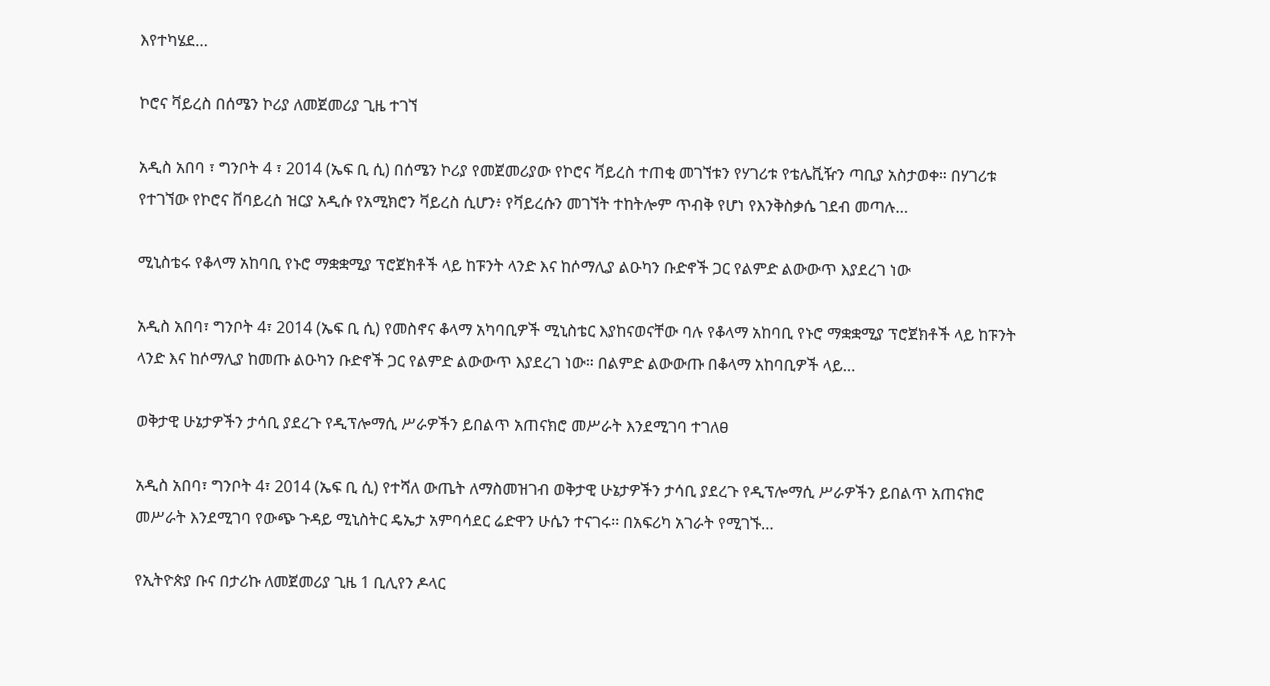እየተካሄደ…

ኮሮና ቫይረስ በሰሜን ኮሪያ ለመጀመሪያ ጊዜ ተገኘ

አዲስ አበባ ፣ ግንቦት 4 ፣ 2014 (ኤፍ ቢ ሲ) በሰሜን ኮሪያ የመጀመሪያው የኮሮና ቫይረስ ተጠቂ መገኘቱን የሃገሪቱ የቴሌቪዥን ጣቢያ አስታወቀ። በሃገሪቱ የተገኘው የኮሮና ቨባይረስ ዝርያ አዲሱ የአሚክሮን ቫይረስ ሲሆን፥ የቫይረሱን መገኘት ተከትሎም ጥብቅ የሆነ የእንቅስቃሴ ገደብ መጣሉ…

ሚኒስቴሩ የቆላማ አከባቢ የኑሮ ማቋቋሚያ ፕሮጀክቶች ላይ ከፑንት ላንድ እና ከሶማሊያ ልዑካን ቡድኖች ጋር የልምድ ልውውጥ እያደረገ ነው

አዲስ አበባ፣ ግንቦት 4፣ 2014 (ኤፍ ቢ ሲ) የመስኖና ቆላማ አካባቢዎች ሚኒስቴር እያከናወናቸው ባሉ የቆላማ አከባቢ የኑሮ ማቋቋሚያ ፕሮጀክቶች ላይ ከፑንት ላንድ እና ከሶማሊያ ከመጡ ልዑካን ቡድኖች ጋር የልምድ ልውውጥ እያደረገ ነው። በልምድ ልውውጡ በቆላማ አከባቢዎች ላይ…

ወቅታዊ ሁኔታዎችን ታሳቢ ያደረጉ የዲፕሎማሲ ሥራዎችን ይበልጥ አጠናክሮ መሥራት እንደሚገባ ተገለፀ

አዲስ አበባ፣ ግንቦት 4፣ 2014 (ኤፍ ቢ ሲ) የተሻለ ውጤት ለማስመዝገብ ወቅታዊ ሁኔታዎችን ታሳቢ ያደረጉ የዲፕሎማሲ ሥራዎችን ይበልጥ አጠናክሮ መሥራት እንደሚገባ የውጭ ጉዳይ ሚኒስትር ዴኤታ አምባሳደር ሬድዋን ሁሴን ተናገሩ፡፡ በአፍሪካ አገራት የሚገኙ…

የኢትዮጵያ ቡና በታሪኩ ለመጀመሪያ ጊዜ 1 ቢሊየን ዶላር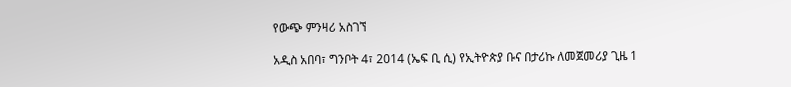የውጭ ምንዛሪ አስገኘ

አዲስ አበባ፣ ግንቦት 4፣ 2014 (ኤፍ ቢ ሲ) የኢትዮጵያ ቡና በታሪኩ ለመጀመሪያ ጊዜ 1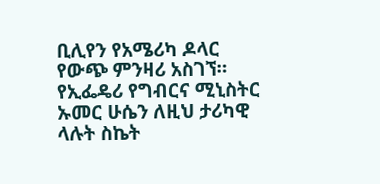ቢሊየን የአሜሪካ ዶላር የውጭ ምንዛሪ አስገኘ። የኢፌዴሪ የግብርና ሚኒስትር ኡመር ሁሴን ለዚህ ታሪካዊ ላሉት ስኬት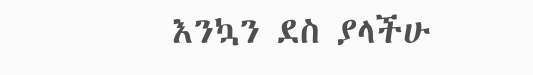እንኳን ደስ ያላችሁ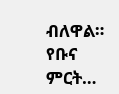ብለዋል። የቡና ምርት…